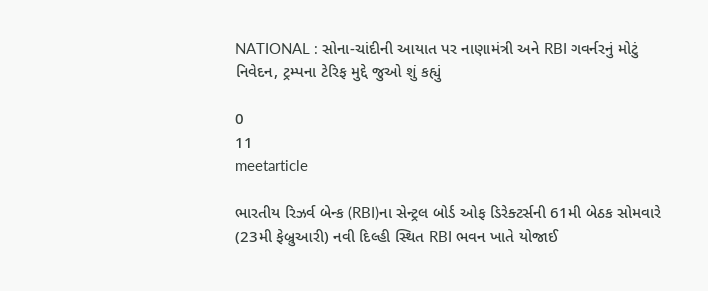NATIONAL : સોના-ચાંદીની આયાત પર નાણામંત્રી અને RBI ગવર્નરનું મોટું નિવેદન, ટ્રમ્પના ટેરિફ મુદ્દે જુઓ શું કહ્યું

0
11
meetarticle

ભારતીય રિઝર્વ બેન્ક (RBI)ના સેન્ટ્રલ બોર્ડ ઓફ ડિરેક્ટર્સની 61મી બેઠક સોમવારે (23મી ફેબ્રુઆરી) નવી દિલ્હી સ્થિત RBI ભવન ખાતે યોજાઈ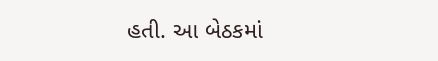હતી. આ બેઠકમાં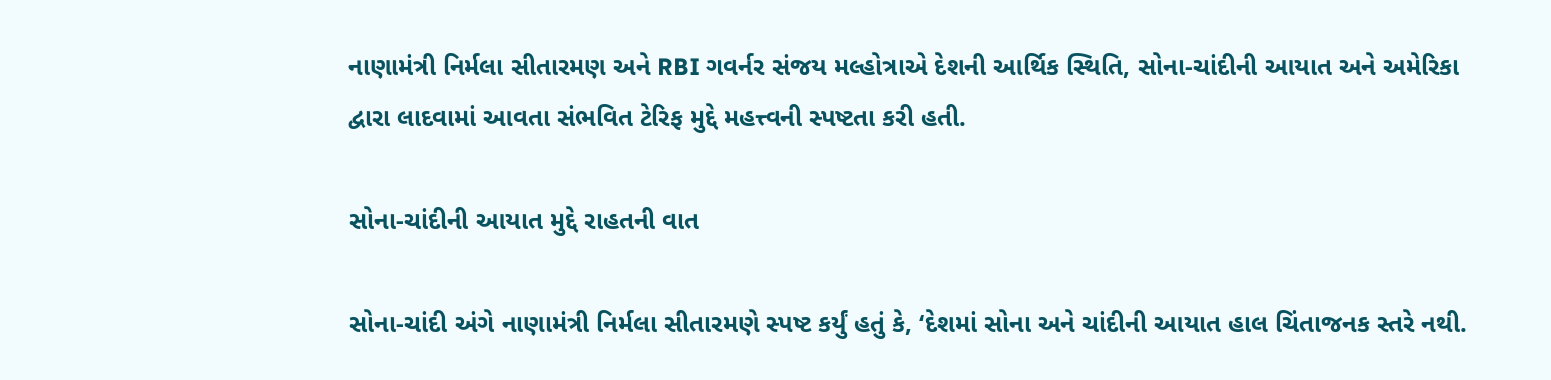નાણામંત્રી નિર્મલા સીતારમણ અને RBI ગવર્નર સંજય મલ્હોત્રાએ દેશની આર્થિક સ્થિતિ, સોના-ચાંદીની આયાત અને અમેરિકા દ્વારા લાદવામાં આવતા સંભવિત ટેરિફ મુદ્દે મહત્ત્વની સ્પષ્ટતા કરી હતી.

સોના-ચાંદીની આયાત મુદ્દે રાહતની વાત

સોના-ચાંદી અંગે નાણામંત્રી નિર્મલા સીતારમણે સ્પષ્ટ કર્યું હતું કે, ‘દેશમાં સોના અને ચાંદીની આયાત હાલ ચિંતાજનક સ્તરે નથી.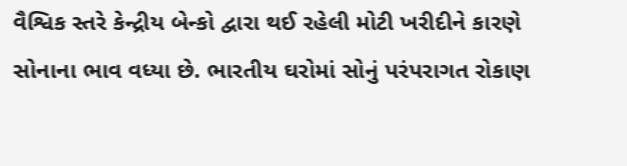વૈશ્વિક સ્તરે કેન્દ્રીય બેન્કો દ્વારા થઈ રહેલી મોટી ખરીદીને કારણે સોનાના ભાવ વધ્યા છે. ભારતીય ઘરોમાં સોનું પરંપરાગત રોકાણ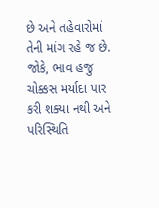છે અને તહેવારોમાં તેની માંગ રહે જ છે. જોકે, ભાવ હજુ ચોક્કસ મર્યાદા પાર કરી શક્યા નથી અને પરિસ્થિતિ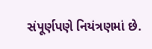સંપૂર્ણપણે નિયંત્રણમાં છે.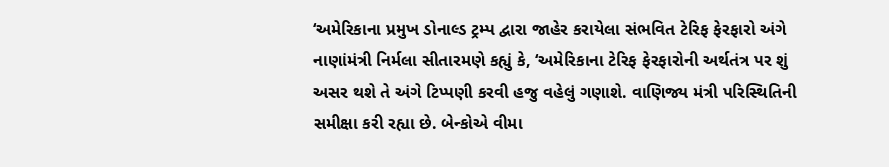‘અમેરિકાના પ્રમુખ ડોનાલ્ડ ટ્રમ્પ દ્વારા જાહેર કરાયેલા સંભવિત ટેરિફ ફેરફારો અંગે નાણાંમંત્રી નિર્મલા સીતારમણે કહ્યું કે, ‘અમેરિકાના ટેરિફ ફેરફારોની અર્થતંત્ર પર શું અસર થશે તે અંગે ટિપ્પણી કરવી હજુ વહેલું ગણાશે. વાણિજ્ય મંત્રી પરિસ્થિતિની સમીક્ષા કરી રહ્યા છે. બેન્કોએ વીમા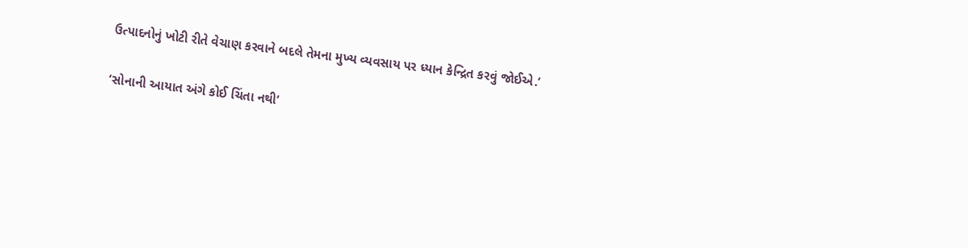ઉત્પાદનોનું ખોટી રીતે વેચાણ કરવાને બદલે તેમના મુખ્ય વ્યવસાય પર ધ્યાન કેન્દ્રિત કરવું જોઈએ.’

‘સોનાની આયાત અંગે કોઈ ચિંતા નથી’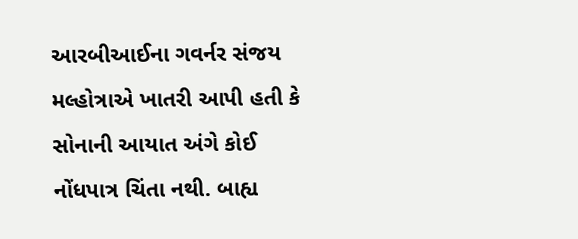આરબીઆઈના ગવર્નર સંજય મલ્હોત્રાએ ખાતરી આપી હતી કે સોનાની આયાત અંગે કોઈ નોંધપાત્ર ચિંતા નથી. બાહ્ય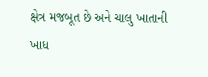ક્ષેત્ર મજબૂત છે અને ચાલુ ખાતાની ખાધ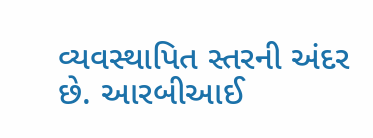વ્યવસ્થાપિત સ્તરની અંદર છે. આરબીઆઈ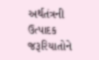અર્થતંત્રની ઉત્પાદક જરૂરિયાતોને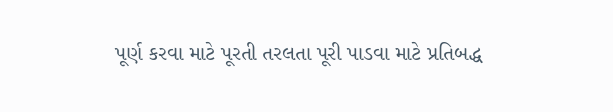પૂર્ણ કરવા માટે પૂરતી તરલતા પૂરી પાડવા માટે પ્રતિબદ્ધ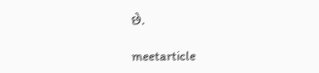છે.

meetarticle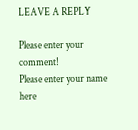LEAVE A REPLY

Please enter your comment!
Please enter your name here